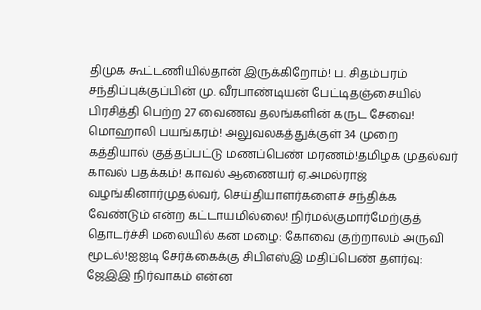திமுக கூட்டணியில்தான் இருக்கிறோம்! ப. சிதம்பரம் சந்திப்புக்குப்பின் மு. வீரபாண்டியன் பேட்டிதஞ்சையில் பிரசித்தி பெற்ற 27 வைணவ தலங்களின் கருட சேவை! மொஹாலி பயங்கரம்! அலுவலகத்துக்குள் 34 முறை கத்தியால் குத்தப்பட்டு மணப்பெண் மரணம்!தமிழக முதல்வர் காவல் பதக்கம்! காவல் ஆணையர் ஏ.அமல்ராஜ் வழங்கினார்முதல்வர், செய்தியாளர்களைச் சந்திக்க வேண்டும் என்ற கட்டாயமில்லை! நிர்மல்குமார்மேற்குத் தொடர்ச்சி மலையில் கன மழை: கோவை குற்றாலம் அருவி மூடல்!ஐஐடி சேர்க்கைக்கு சிபிஎஸ்இ மதிப்பெண் தளர்வு: ஜேஇஇ நிர்வாகம் என்ன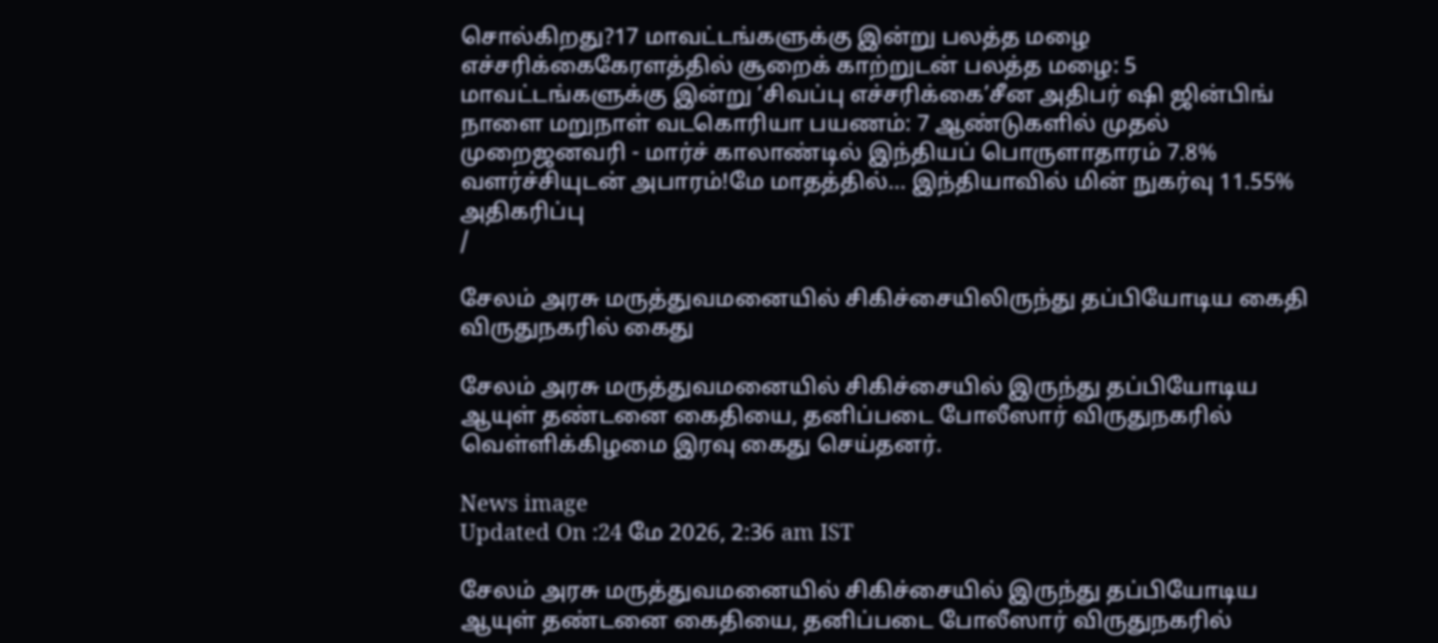சொல்கிறது?17 மாவட்டங்களுக்கு இன்று பலத்த மழை எச்சரிக்கைகேரளத்தில் சூறைக் காற்றுடன் பலத்த மழை: 5 மாவட்டங்களுக்கு இன்று ‘சிவப்பு எச்சரிக்கை’சீன அதிபர் ஷி ஜின்பிங் நாளை மறுநாள் வடகொரியா பயணம்: 7 ஆண்டுகளில் முதல் முறைஜனவரி - மார்ச் காலாண்டில் இந்தியப் பொருளாதாரம் 7.8% வளர்ச்சியுடன் அபாரம்!மே மாதத்தில்... இந்தியாவில் மின் நுகர்வு 11.55% அதிகரிப்பு
/

சேலம் அரசு மருத்துவமனையில் சிகிச்சையிலிருந்து தப்பியோடிய கைதி விருதுநகரில் கைது

சேலம் அரசு மருத்துவமனையில் சிகிச்சையில் இருந்து தப்பியோடிய ஆயுள் தண்டனை கைதியை, தனிப்படை போலீஸார் விருதுநகரில் வெள்ளிக்கிழமை இரவு கைது செய்தனர்.

News image
Updated On :24 மே 2026, 2:36 am IST

சேலம் அரசு மருத்துவமனையில் சிகிச்சையில் இருந்து தப்பியோடிய ஆயுள் தண்டனை கைதியை, தனிப்படை போலீஸார் விருதுநகரில்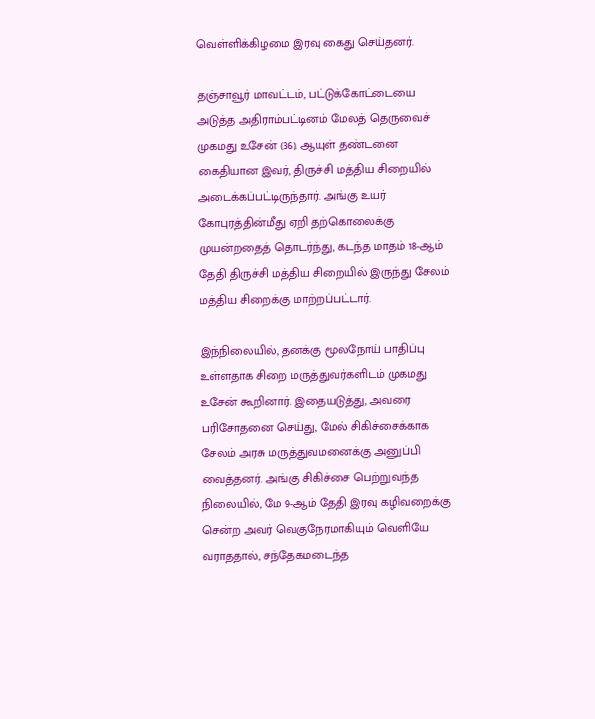வெள்ளிக்கிழமை இரவு கைது செய்தனர்.

தஞ்சாவூர் மாவட்டம், பட்டுக்கோட்டையை அடுத்த அதிராம்பட்டினம் மேலத் தெருவைச் முகமது உசேன் (36). ஆயுள் தண்டனை கைதியான இவர், திருச்சி மத்திய சிறையில் அடைக்கப்பட்டிருந்தார். அங்கு உயர் கோபுரத்தின்மீது ஏறி தற்கொலைக்கு முயன்றதைத் தொடர்ந்து, கடந்த மாதம் 18-ஆம் தேதி திருச்சி மத்திய சிறையில் இருந்து சேலம் மத்திய சிறைக்கு மாற்றப்பட்டார்.

இந்நிலையில், தனக்கு மூலநோய் பாதிப்பு உள்ளதாக சிறை மருத்துவர்களிடம் முகமது உசேன் கூறினார். இதையடுத்து, அவரை பரிசோதனை செய்து, மேல் சிகிச்சைக்காக சேலம் அரசு மருத்துவமனைக்கு அனுப்பி வைத்தனர். அங்கு சிகிச்சை பெற்றுவந்த நிலையில், மே 9-ஆம் தேதி இரவு கழிவறைக்கு சென்ற அவர் வெகுநேரமாகியும் வெளியே வராததால், சந்தேகமடைந்த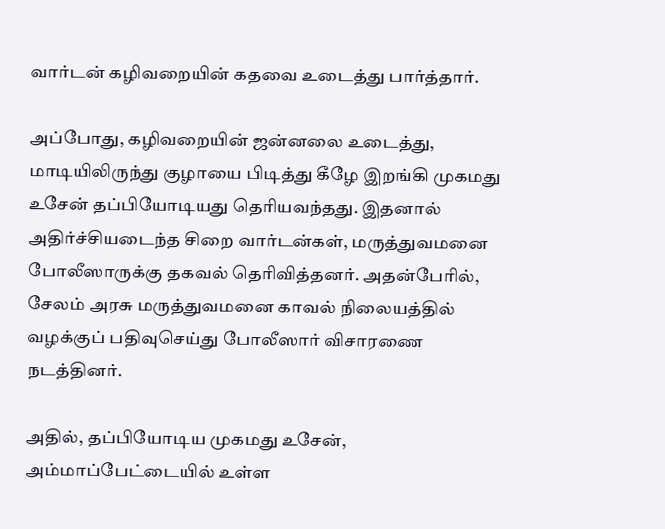வார்டன் கழிவறையின் கதவை உடைத்து பார்த்தார்.

அப்போது, கழிவறையின் ஜன்னலை உடைத்து, மாடியிலிருந்து குழாயை பிடித்து கீழே இறங்கி முகமது உசேன் தப்பியோடியது தெரியவந்தது. இதனால் அதிர்ச்சியடைந்த சிறை வார்டன்கள், மருத்துவமனை போலீஸாருக்கு தகவல் தெரிவித்தனர். அதன்பேரில், சேலம் அரசு மருத்துவமனை காவல் நிலையத்தில் வழக்குப் பதிவுசெய்து போலீஸார் விசாரணை நடத்தினர்.

அதில், தப்பியோடிய முகமது உசேன், அம்மாப்பேட்டையில் உள்ள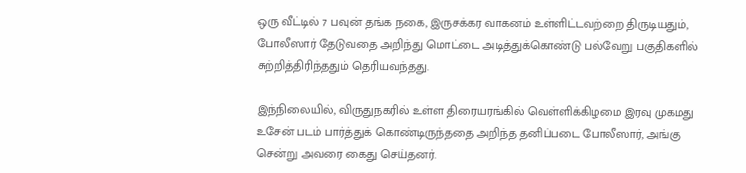ஒரு வீட்டில் 7 பவுன் தங்க நகை, இருசக்கர வாகனம் உள்ளிட்டவற்றை திருடியதும், போலீஸார் தேடுவதை அறிந்து மொட்டை அடித்துக்கொண்டு பல்வேறு பகுதிகளில் சுற்றித்திரிந்ததும் தெரியவந்தது.

இந்நிலையில், விருதுநகரில் உள்ள திரையரங்கில் வெள்ளிக்கிழமை இரவு முகமது உசேன் படம் பார்த்துக் கொண்டிருந்ததை அறிந்த தனிப்படை போலீஸார், அங்கு சென்று அவரை கைது செய்தனர்.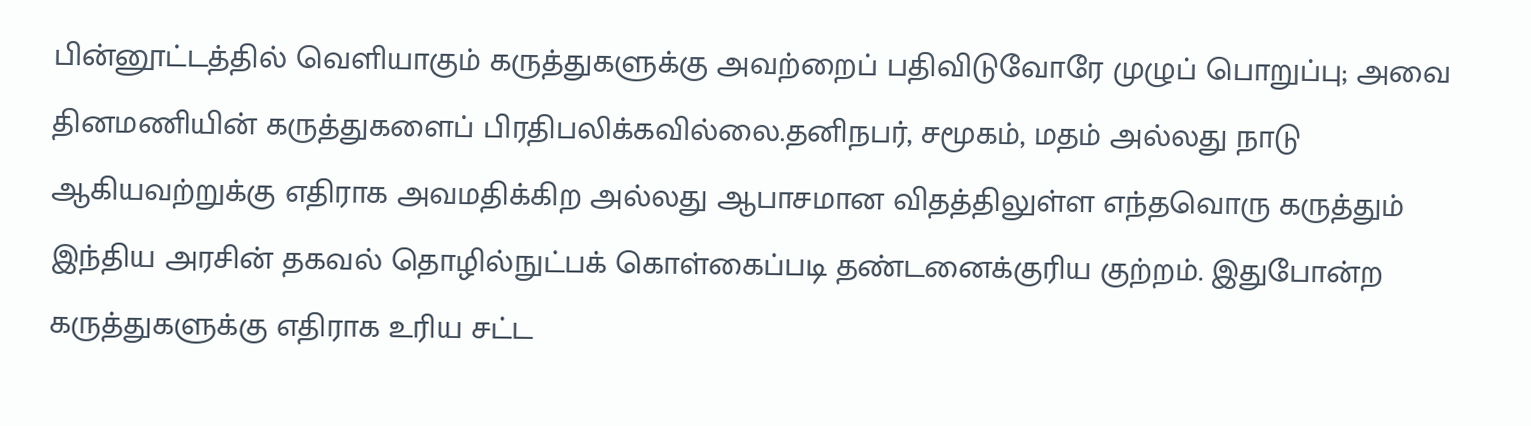பின்னூட்டத்தில் வெளியாகும் கருத்துகளுக்கு அவற்றைப் பதிவிடுவோரே முழுப் பொறுப்பு; அவை தினமணியின் கருத்துகளைப் பிரதிபலிக்கவில்லை.தனிநபர், சமூகம், மதம் அல்லது நாடு ஆகியவற்றுக்கு எதிராக அவமதிக்கிற அல்லது ஆபாசமான விதத்திலுள்ள எந்தவொரு கருத்தும் இந்திய அரசின் தகவல் தொழில்நுட்பக் கொள்கைப்படி தண்டனைக்குரிய குற்றம். இதுபோன்ற கருத்துகளுக்கு எதிராக உரிய சட்ட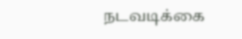நடவடிக்கை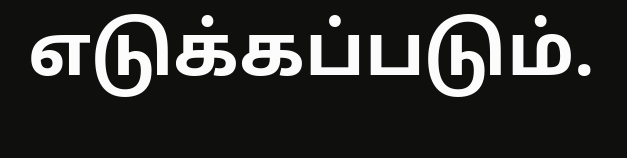எடுக்கப்படும்.